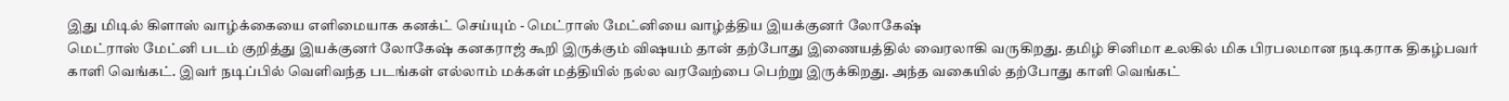இது மிடில் கிளாஸ் வாழ்க்கையை எளிமையாக கனக்ட் செய்யும் - மெட்ராஸ் மேட்னியை வாழ்த்திய இயக்குனர் லோகேஷ்
மெட்ராஸ் மேட்னி படம் குறித்து இயக்குனர் லோகேஷ் கனகராஜ் கூறி இருக்கும் விஷயம் தான் தற்போது இணையத்தில் வைரலாகி வருகிறது. தமிழ் சினிமா உலகில் மிக பிரபலமான நடிகராக திகழ்பவர் காளி வெங்கட். இவர் நடிப்பில் வெளிவந்த படங்கள் எல்லாம் மக்கள் மத்தியில் நல்ல வரவேற்பை பெற்று இருக்கிறது. அந்த வகையில் தற்போது காளி வெங்கட்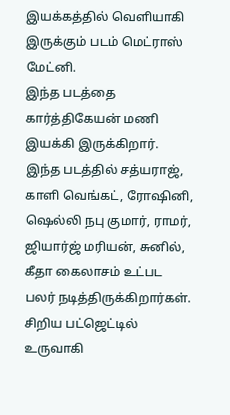இயக்கத்தில் வெளியாகி இருக்கும் படம் மெட்ராஸ் மேட்னி.
இந்த படத்தை கார்த்திகேயன் மணி இயக்கி இருக்கிறார். இந்த படத்தில் சத்யராஜ், காளி வெங்கட், ரோஷினி, ஷெல்லி நபு குமார், ராமர், ஜியார்ஜ் மரியன், சுனில், கீதா கைலாசம் உட்பட பலர் நடித்திருக்கிறார்கள். சிறிய பட்ஜெட்டில் உருவாகி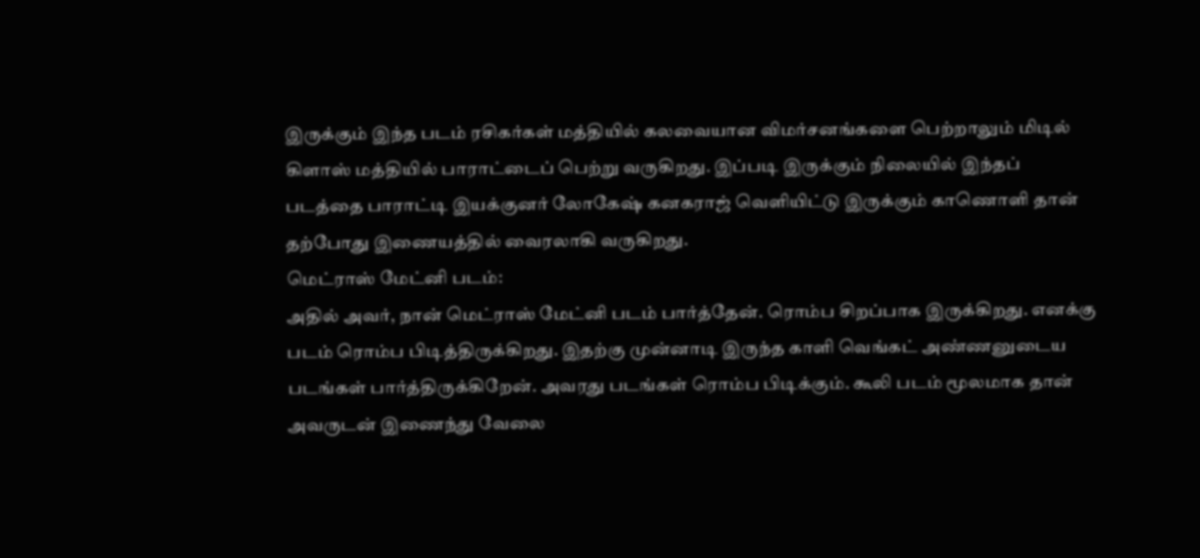இருக்கும் இந்த படம் ரசிகர்கள் மத்தியில் கலவையான விமர்சனங்களை பெற்றாலும் மிடில் கிளாஸ் மத்தியில் பாராட்டைப் பெற்று வருகிறது. இப்படி இருக்கும் நிலையில் இந்தப் படத்தை பாராட்டி இயக்குனர் லோகேஷ் கனகராஜ் வெளியிட்டு இருக்கும் காணொளி தான் தற்போது இணையத்தில் வைரலாகி வருகிறது.
மெட்ராஸ் மேட்னி படம்:
அதில் அவர், நான் மெட்ராஸ் மேட்னி படம் பார்த்தேன். ரொம்ப சிறப்பாக இருக்கிறது. எனக்கு படம் ரொம்ப பிடித்திருக்கிறது. இதற்கு முன்னாடி இருந்த காளி வெங்கட் அண்ணனுடைய படங்கள் பார்த்திருக்கிறேன். அவரது படங்கள் ரொம்ப பிடிக்கும். கூலி படம் மூலமாக தான் அவருடன் இணைந்து வேலை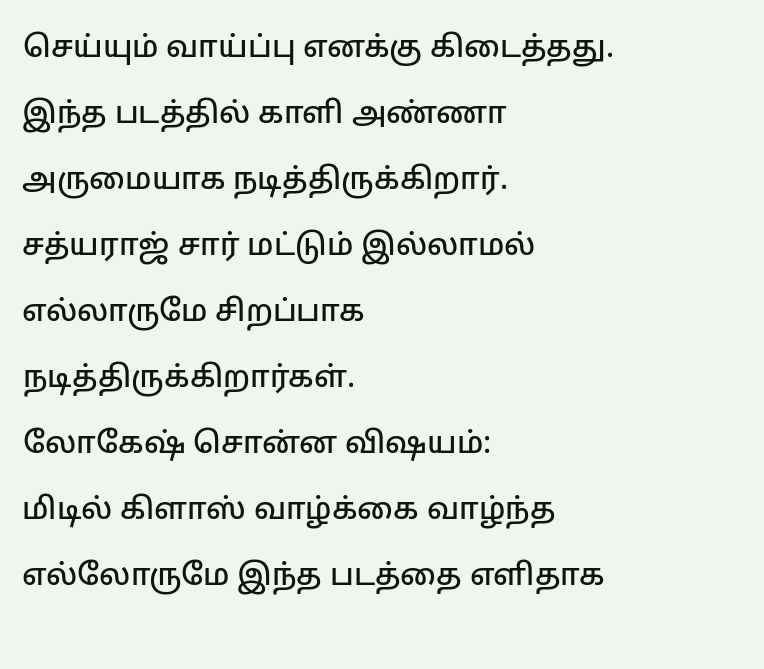செய்யும் வாய்ப்பு எனக்கு கிடைத்தது. இந்த படத்தில் காளி அண்ணா அருமையாக நடித்திருக்கிறார். சத்யராஜ் சார் மட்டும் இல்லாமல் எல்லாருமே சிறப்பாக நடித்திருக்கிறார்கள்.
லோகேஷ் சொன்ன விஷயம்:
மிடில் கிளாஸ் வாழ்க்கை வாழ்ந்த எல்லோருமே இந்த படத்தை எளிதாக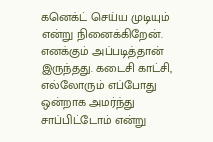கனெக்ட் செய்ய முடியும் என்று நினைக்கிறேன். எனக்கும் அப்படித்தான் இருந்தது. கடைசி காட்சி, எல்லோரும் எப்போது ஒன்றாக அமர்ந்து சாப்பிட்டோம் என்று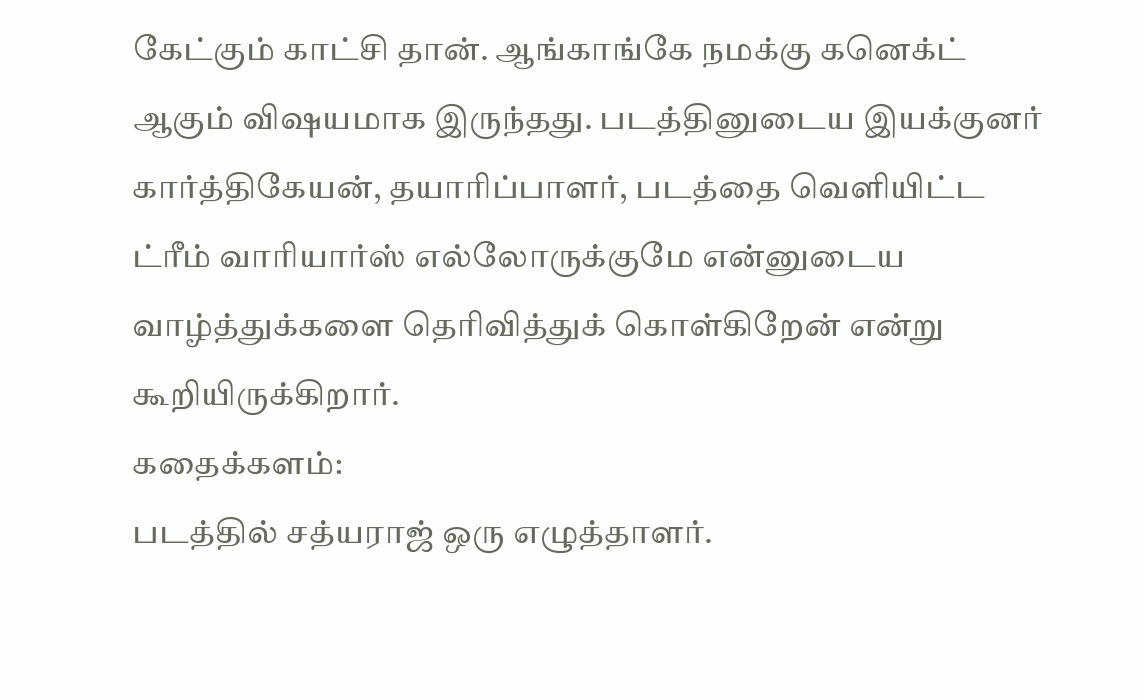கேட்கும் காட்சி தான். ஆங்காங்கே நமக்கு கனெக்ட் ஆகும் விஷயமாக இருந்தது. படத்தினுடைய இயக்குனர் கார்த்திகேயன், தயாரிப்பாளர், படத்தை வெளியிட்ட ட்ரீம் வாரியார்ஸ் எல்லோருக்குமே என்னுடைய வாழ்த்துக்களை தெரிவித்துக் கொள்கிறேன் என்று கூறியிருக்கிறார்.
கதைக்களம்:
படத்தில் சத்யராஜ் ஒரு எழுத்தாளர்.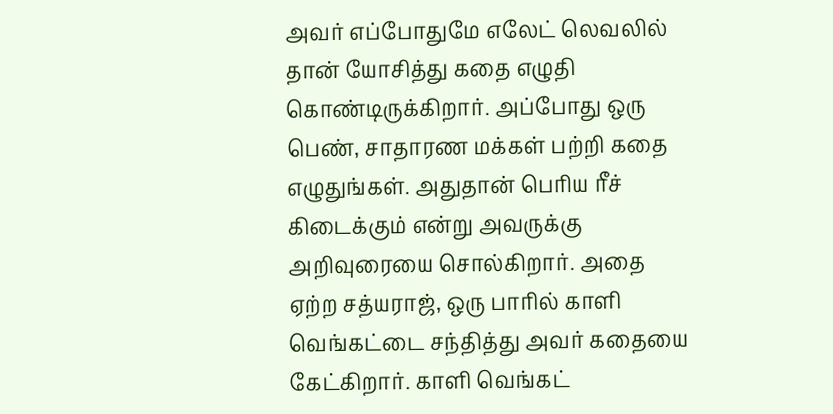அவர் எப்போதுமே எலேட் லெவலில் தான் யோசித்து கதை எழுதி கொண்டிருக்கிறார். அப்போது ஒரு பெண், சாதாரண மக்கள் பற்றி கதை எழுதுங்கள். அதுதான் பெரிய ரீச் கிடைக்கும் என்று அவருக்கு அறிவுரையை சொல்கிறார். அதை ஏற்ற சத்யராஜ், ஒரு பாரில் காளி வெங்கட்டை சந்தித்து அவர் கதையை கேட்கிறார். காளி வெங்கட்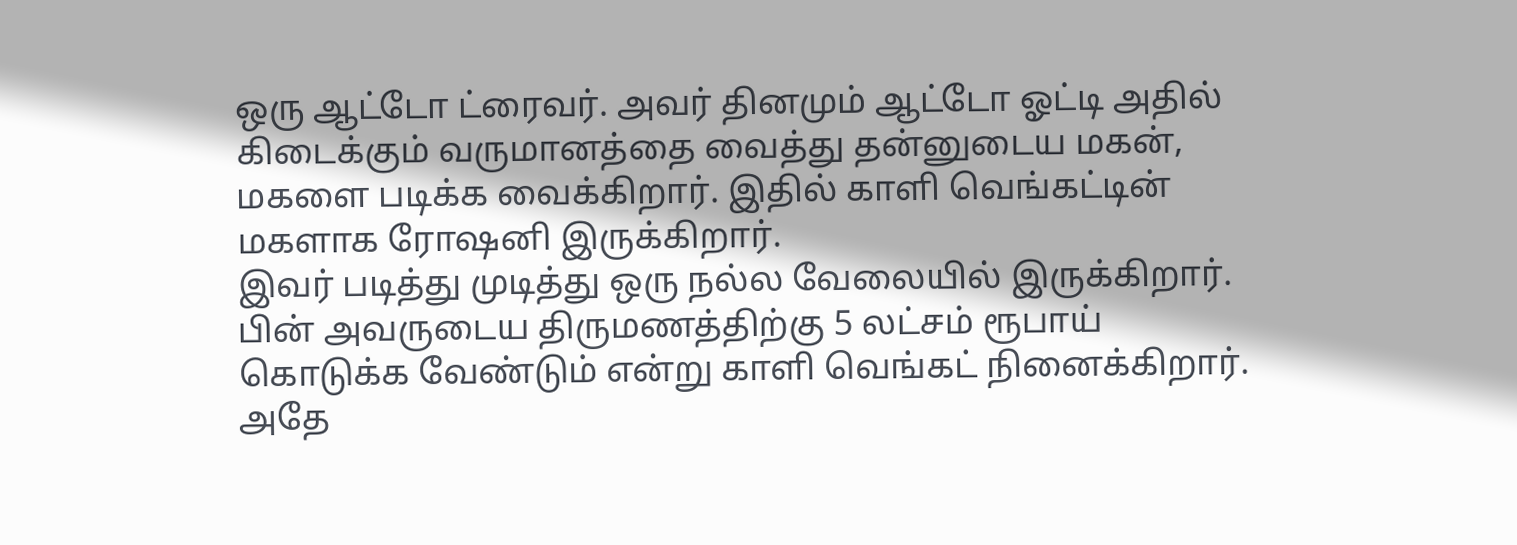ஒரு ஆட்டோ ட்ரைவர். அவர் தினமும் ஆட்டோ ஓட்டி அதில் கிடைக்கும் வருமானத்தை வைத்து தன்னுடைய மகன், மகளை படிக்க வைக்கிறார். இதில் காளி வெங்கட்டின் மகளாக ரோஷனி இருக்கிறார்.
இவர் படித்து முடித்து ஒரு நல்ல வேலையில் இருக்கிறார். பின் அவருடைய திருமணத்திற்கு 5 லட்சம் ரூபாய் கொடுக்க வேண்டும் என்று காளி வெங்கட் நினைக்கிறார். அதே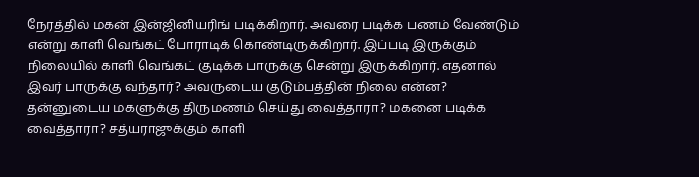நேரத்தில் மகன் இன்ஜினியரிங் படிக்கிறார். அவரை படிக்க பணம் வேண்டும் என்று காளி வெங்கட் போராடிக் கொண்டிருக்கிறார். இப்படி இருக்கும் நிலையில் காளி வெங்கட் குடிக்க பாருக்கு சென்று இருக்கிறார். எதனால் இவர் பாருக்கு வந்தார்? அவருடைய குடும்பத்தின் நிலை என்ன? தன்னுடைய மகளுக்கு திருமணம் செய்து வைத்தாரா? மகனை படிக்க வைத்தாரா? சத்யராஜுக்கும் காளி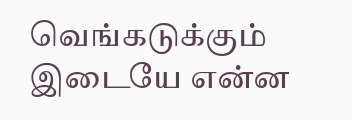வெங்கடுக்கும் இடையே என்ன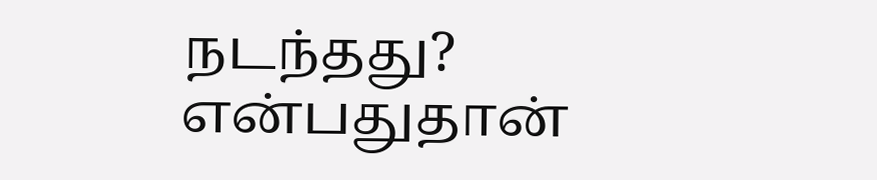நடந்தது? என்பதுதான்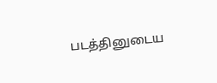படத்தினுடைய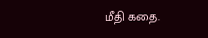மீதி கதை.